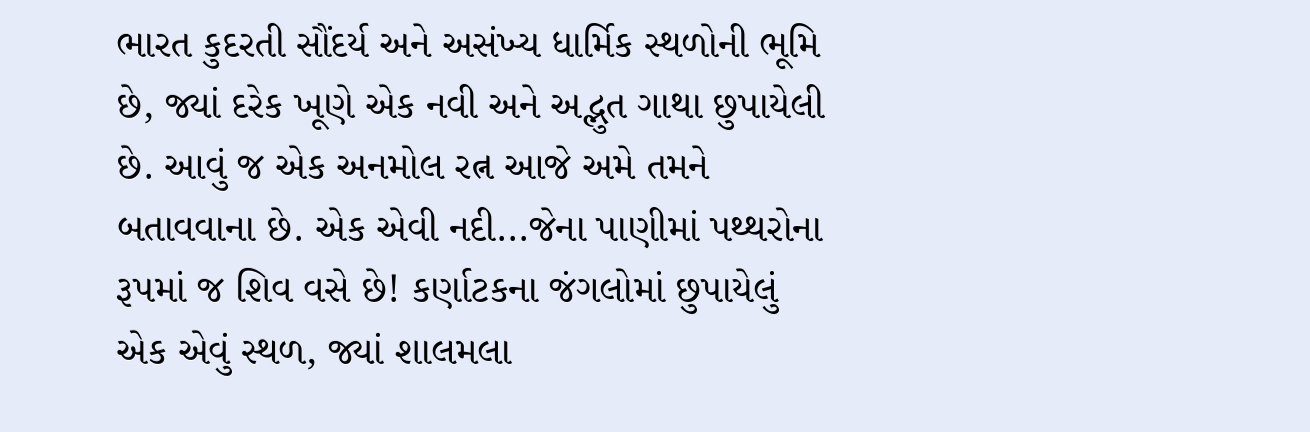ભારત કુદરતી સૌંદર્ય અને અસંખ્ય ધાર્મિક સ્થળોની ભૂમિ છે, જ્યાં દરેક ખૂણે એક નવી અને અદ્ભુત ગાથા છુપાયેલી છે. આવું જ એક અનમોલ રત્ન આજે અમે તમને બતાવવાના છે. એક એવી નદી...જેના પાણીમાં પથ્થરોના રૂપમાં જ શિવ વસે છે! કર્ણાટકના જંગલોમાં છુપાયેલું એક એવું સ્થળ, જ્યાં શાલમલા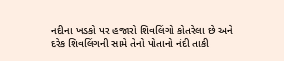નદીના ખડકો પર હજારો શિવલિંગો કોતરેલા છે અને દરેક શિવલિંગની સામે તેનો પોતાનો નંદી તાકી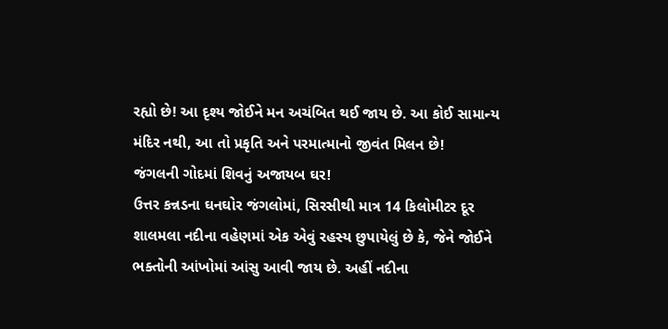રહ્યો છે! આ દૃશ્ય જોઈને મન અચંબિત થઈ જાય છે. આ કોઈ સામાન્ય મંદિર નથી, આ તો પ્રકૃતિ અને પરમાત્માનો જીવંત મિલન છે!
જંગલની ગોદમાં શિવનું અજાયબ ઘર!
ઉત્તર કન્નડના ઘનઘોર જંગલોમાં, સિરસીથી માત્ર 14 કિલોમીટર દૂર શાલમલા નદીના વહેણમાં એક એવું રહસ્ય છુપાયેલું છે કે, જેને જોઈને ભક્તોની આંખોમાં આંસુ આવી જાય છે. અહીં નદીના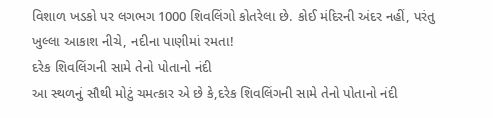વિશાળ ખડકો પર લગભગ 1000 શિવલિંગો કોતરેલા છે. કોઈ મંદિરની અંદર નહીં, પરંતુ ખુલ્લા આકાશ નીચે, નદીના પાણીમાં રમતા!
દરેક શિવલિંગની સામે તેનો પોતાનો નંદી
આ સ્થળનું સૌથી મોટું ચમત્કાર એ છે કે,દરેક શિવલિંગની સામે તેનો પોતાનો નંદી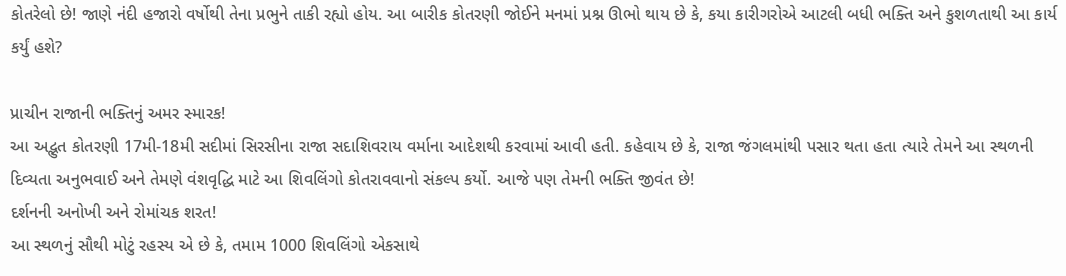કોતરેલો છે! જાણે નંદી હજારો વર્ષોથી તેના પ્રભુને તાકી રહ્યો હોય. આ બારીક કોતરણી જોઈને મનમાં પ્રશ્ન ઊભો થાય છે કે, કયા કારીગરોએ આટલી બધી ભક્તિ અને કુશળતાથી આ કાર્ય કર્યું હશે?

પ્રાચીન રાજાની ભક્તિનું અમર સ્મારક!
આ અદ્ભુત કોતરણી 17મી-18મી સદીમાં સિરસીના રાજા સદાશિવરાય વર્માના આદેશથી કરવામાં આવી હતી. કહેવાય છે કે, રાજા જંગલમાંથી પસાર થતા હતા ત્યારે તેમને આ સ્થળની દિવ્યતા અનુભવાઈ અને તેમણે વંશવૃદ્ધિ માટે આ શિવલિંગો કોતરાવવાનો સંકલ્પ કર્યો. આજે પણ તેમની ભક્તિ જીવંત છે!
દર્શનની અનોખી અને રોમાંચક શરત!
આ સ્થળનું સૌથી મોટું રહસ્ય એ છે કે, તમામ 1000 શિવલિંગો એકસાથે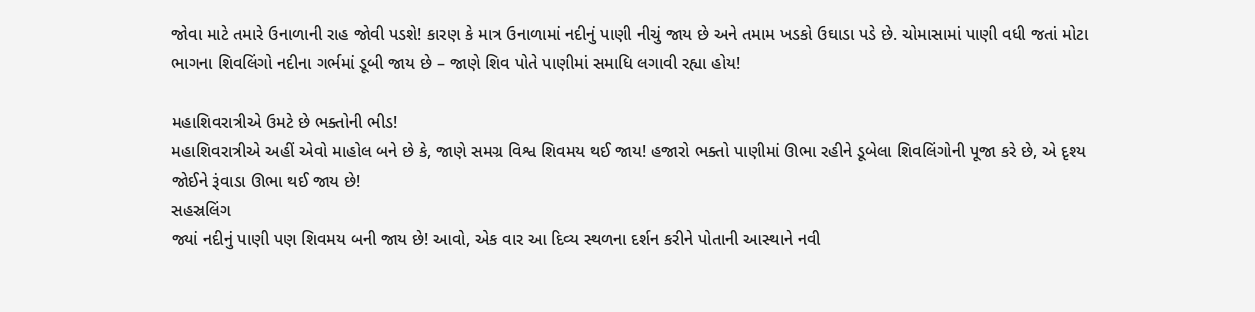જોવા માટે તમારે ઉનાળાની રાહ જોવી પડશે! કારણ કે માત્ર ઉનાળામાં નદીનું પાણી નીચું જાય છે અને તમામ ખડકો ઉઘાડા પડે છે. ચોમાસામાં પાણી વધી જતાં મોટા ભાગના શિવલિંગો નદીના ગર્ભમાં ડૂબી જાય છે – જાણે શિવ પોતે પાણીમાં સમાધિ લગાવી રહ્યા હોય!

મહાશિવરાત્રીએ ઉમટે છે ભક્તોની ભીડ!
મહાશિવરાત્રીએ અહીં એવો માહોલ બને છે કે, જાણે સમગ્ર વિશ્વ શિવમય થઈ જાય! હજારો ભક્તો પાણીમાં ઊભા રહીને ડૂબેલા શિવલિંગોની પૂજા કરે છે, એ દૃશ્ય જોઈને રૂંવાડા ઊભા થઈ જાય છે!
સહસ્રલિંગ
જ્યાં નદીનું પાણી પણ શિવમય બની જાય છે! આવો, એક વાર આ દિવ્ય સ્થળના દર્શન કરીને પોતાની આસ્થાને નવી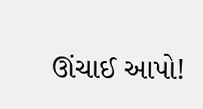ઊંચાઈ આપો!